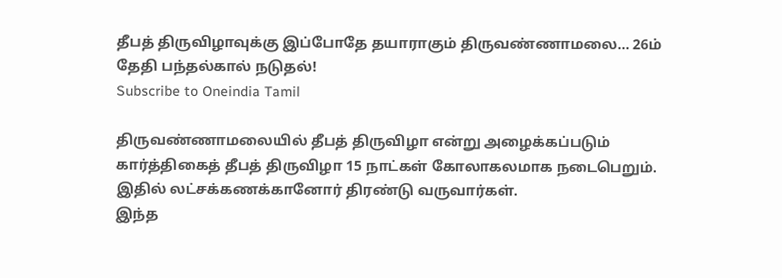தீபத் திருவிழாவுக்கு இப்போதே தயாராகும் திருவண்ணாமலை... 26ம் தேதி பந்தல்கால் நடுதல்!
Subscribe to Oneindia Tamil

திருவண்ணாமலையில் தீபத் திருவிழா என்று அழைக்கப்படும் கார்த்திகைத் தீபத் திருவிழா 15 நாட்கள் கோலாகலமாக நடைபெறும். இதில் லட்சக்கணக்கானோர் திரண்டு வருவார்கள்.
இந்த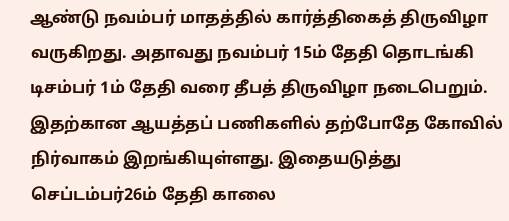ஆண்டு நவம்பர் மாதத்தில் கார்த்திகைத் திருவிழா வருகிறது. அதாவது நவம்பர் 15ம் தேதி தொடங்கி டிசம்பர் 1ம் தேதி வரை தீபத் திருவிழா நடைபெறும். இதற்கான ஆயத்தப் பணிகளில் தற்போதே கோவில் நிர்வாகம் இறங்கியுள்ளது. இதையடுத்து செப்டம்பர்26ம் தேதி காலை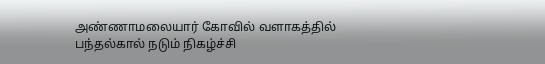அண்ணாமலையார் கோவில் வளாகத்தில் பந்தல்கால் நடும் நிகழ்ச்சி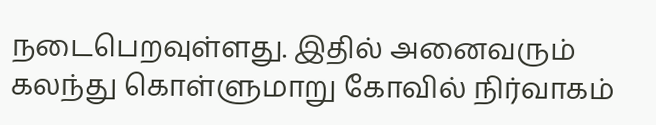நடைபெறவுள்ளது. இதில் அனைவரும் கலந்து கொள்ளுமாறு கோவில் நிர்வாகம்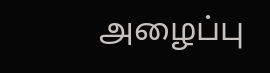அழைப்பு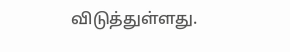விடுத்துள்ளது.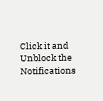Click it and Unblock the Notifications